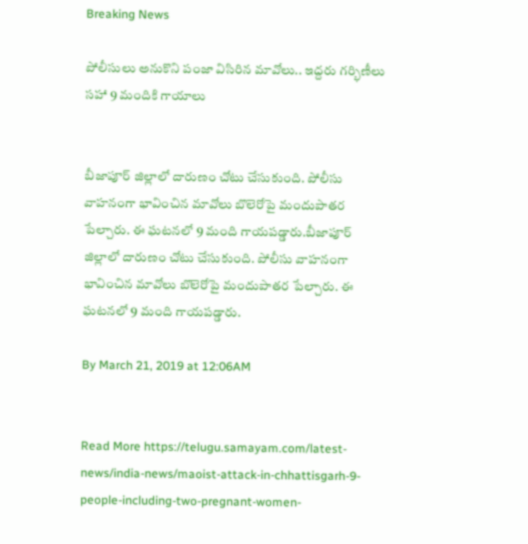Breaking News

పోలీసులు అనుకొని పంజా విసిరిన మావోలు.. ఇద్దరు గర్భిణీలు సహా 9 మందికి గాయాలు


బీజాపూర్ జిల్లాలో దారుణం చోటు చేసుకుంది. పోలీసు వాహనంగా భావించిన మావోలు బొలెరోపై మందుపాతర పేల్చారు. ఈ ఘటనలో 9 మంది గాయపడ్డారు.బీజాపూర్ జిల్లాలో దారుణం చోటు చేసుకుంది. పోలీసు వాహనంగా భావించిన మావోలు బొలెరోపై మందుపాతర పేల్చారు. ఈ ఘటనలో 9 మంది గాయపడ్డారు.

By March 21, 2019 at 12:06AM


Read More https://telugu.samayam.com/latest-news/india-news/maoist-attack-in-chhattisgarh-9-people-including-two-pregnant-women-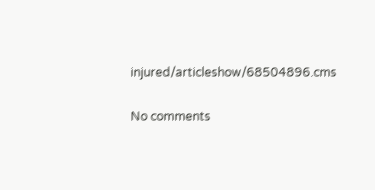injured/articleshow/68504896.cms

No comments